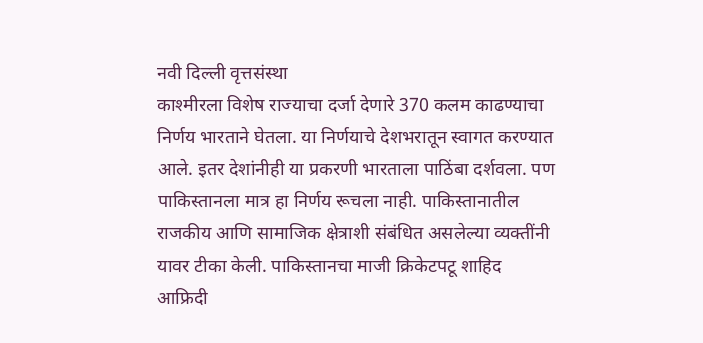नवी दिल्ली वृत्तसंस्था
काश्मीरला विशेष राज्याचा दर्जा देणारे 370 कलम काढण्याचा निर्णय भारताने घेतला. या निर्णयाचे देशभरातून स्वागत करण्यात आले. इतर देशांनीही या प्रकरणी भारताला पाठिंबा दर्शवला. पण पाकिस्तानला मात्र हा निर्णय रूचला नाही. पाकिस्तानातील राजकीय आणि सामाजिक क्षेत्राशी संबंधित असलेल्या व्यक्तींनी यावर टीका केली. पाकिस्तानचा माजी क्रिकेटपटू शाहिद आफ्रिदी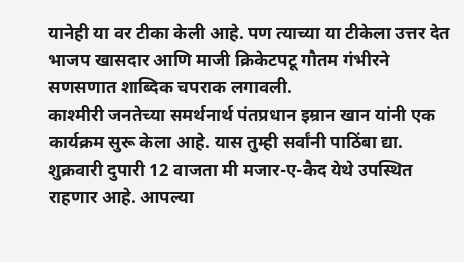यानेही या वर टीका केली आहे. पण त्याच्या या टीकेला उत्तर देत भाजप खासदार आणि माजी क्रिकेटपटू गौतम गंभीरने सणसणात शाब्दिक चपराक लगावली.
काश्मीरी जनतेच्या समर्थनार्थ पंतप्रधान इम्रान खान यांनी एक कार्यक्रम सुरू केला आहे. यास तुम्ही सर्वांनी पाठिंबा द्या. शुक्रवारी दुपारी 12 वाजता मी मजार-ए-कैद येथे उपस्थित राहणार आहे. आपल्या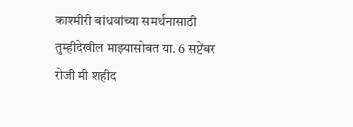काश्मीरी बांधवांच्या समर्थनासाठी तुम्हीदेखील माझ्यासोबत या. 6 सप्टेंबर रोजी मी शहीद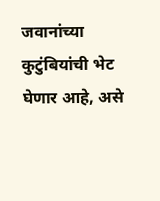जवानांच्या कुटुंबियांची भेट घेणार आहे, असे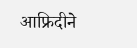आफ्रिदीने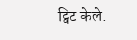ट्विट केले.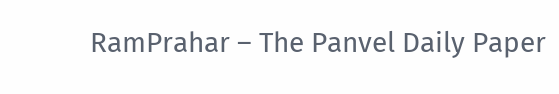RamPrahar – The Panvel Daily Paper